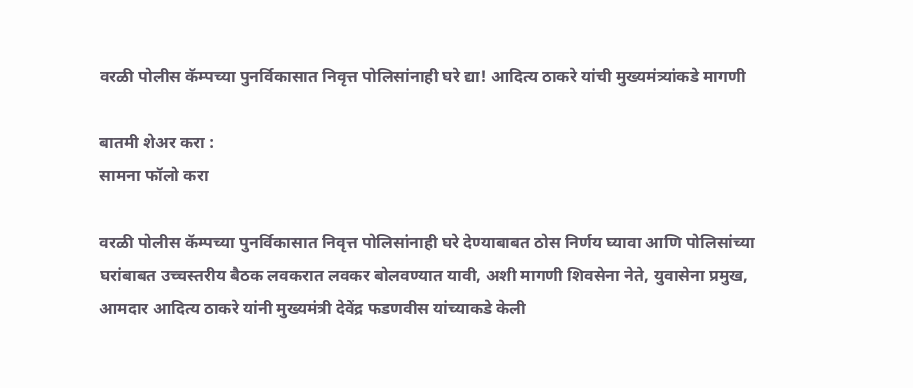वरळी पोलीस कॅम्पच्या पुनर्विकासात निवृत्त पोलिसांनाही घरे द्या! आदित्य ठाकरे यांची मुख्यमंत्र्यांकडे मागणी

बातमी शेअर करा :
सामना फॉलो करा

वरळी पोलीस कॅम्पच्या पुनर्विकासात निवृत्त पोलिसांनाही घरे देण्याबाबत ठोस निर्णय घ्यावा आणि पोलिसांच्या घरांबाबत उच्चस्तरीय बैठक लवकरात लवकर बोलवण्यात यावी, अशी मागणी शिवसेना नेते, युवासेना प्रमुख, आमदार आदित्य ठाकरे यांनी मुख्यमंत्री देवेंद्र फडणवीस यांच्याकडे केली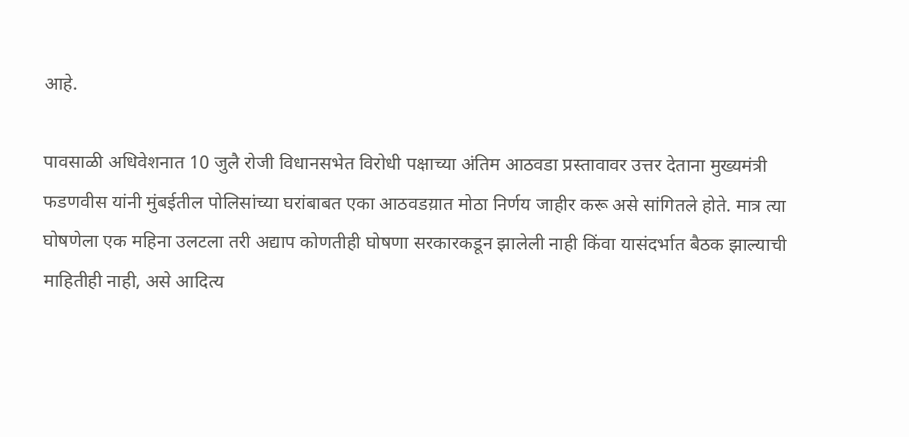आहे.

पावसाळी अधिवेशनात 10 जुलै रोजी विधानसभेत विरोधी पक्षाच्या अंतिम आठवडा प्रस्तावावर उत्तर देताना मुख्यमंत्री फडणवीस यांनी मुंबईतील पोलिसांच्या घरांबाबत एका आठवडय़ात मोठा निर्णय जाहीर करू असे सांगितले होते. मात्र त्या घोषणेला एक महिना उलटला तरी अद्याप कोणतीही घोषणा सरकारकडून झालेली नाही किंवा यासंदर्भात बैठक झाल्याची माहितीही नाही, असे आदित्य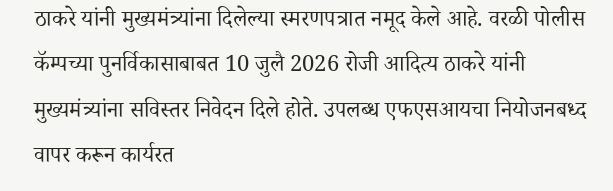ठाकरे यांनी मुख्यमंत्र्यांना दिलेल्या स्मरणपत्रात नमूद केले आहे. वरळी पोलीस कॅम्पच्या पुनर्विकासाबाबत 10 जुलै 2026 रोजी आदित्य ठाकरे यांनी मुख्यमंत्र्यांना सविस्तर निवेदन दिले होते. उपलब्ध एफएसआयचा नियोजनबध्द वापर करून कार्यरत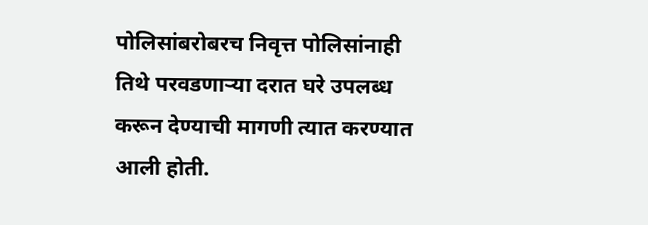पोलिसांबरोबरच निवृत्त पोलिसांनाही तिथे परवडणाऱ्या दरात घरे उपलब्ध करून देण्याची मागणी त्यात करण्यात आली होती.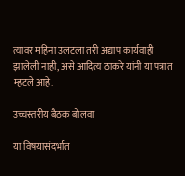त्यावर महिना उलटला तरी अद्याप कार्यवाही झालेली नाही, असे आदित्य ठाकरे यांनी या पत्रात म्हटले आहे.

उच्चस्तरीय बैठक बोलवा

या विषयासंदर्भात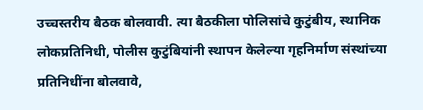उच्चस्तरीय बैठक बोलवावी. त्या बैठकीला पोलिसांचे कुटुंबीय, स्थानिक लोकप्रतिनिधी, पोलीस कुटुंबियांनी स्थापन केलेल्या गृहनिर्माण संस्थांच्या प्रतिनिधींना बोलवावे,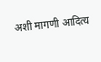अशी मागणी आदित्य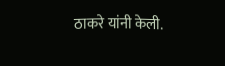ठाकरे यांनी केली.